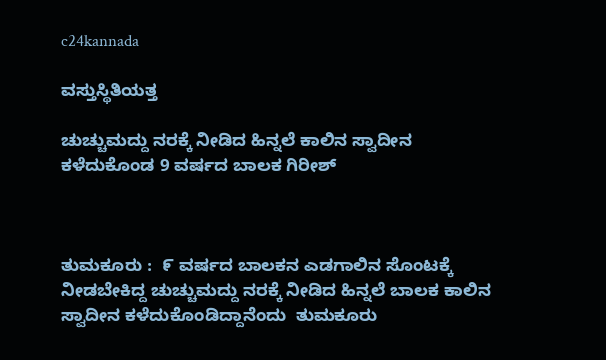c24kannada

ವಸ್ತುಸ್ಥಿತಿಯತ್ತ

ಚುಚ್ಚುಮದ್ದು ನರಕ್ಕೆ ನೀಡಿದ ಹಿನ್ನಲೆ ಕಾಲಿನ ಸ್ವಾದೀನ ಕಳೆದುಕೊಂಡ 9 ವರ್ಷದ ಬಾಲಕ ಗಿರೀಶ್



ತುಮಕೂರು ‌:  ೯ ವರ್ಷದ ಬಾಲಕನ ಎಡಗಾಲಿನ ಸೊಂಟಕ್ಕೆ ನೀಡಬೇಕಿದ್ದ ಚುಚ್ಚುಮದ್ದು ನರಕ್ಕೆ ನೀಡಿದ ಹಿನ್ನಲೆ ಬಾಲಕ ಕಾಲಿನ ಸ್ವಾದೀನ ಕಳೆದುಕೊಂಡಿದ್ದಾನೆಂದು  ತುಮಕೂರು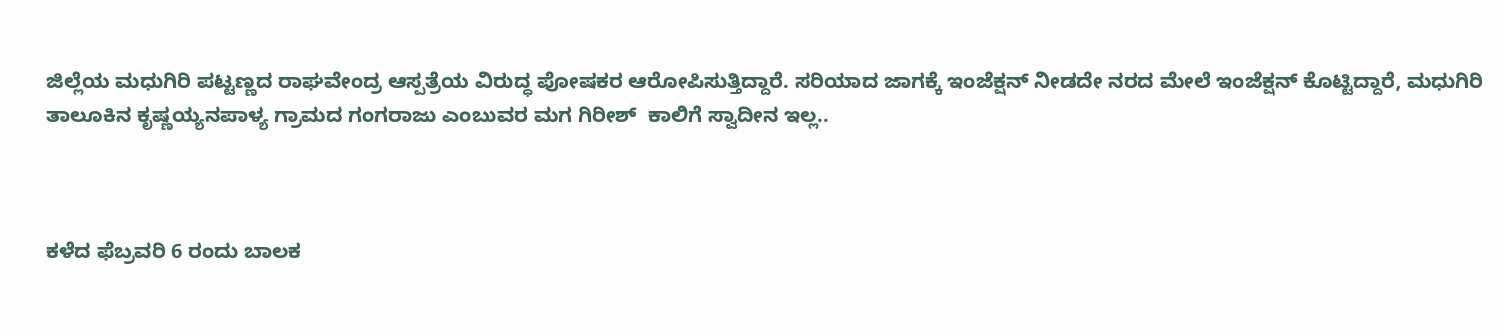ಜಿಲ್ಲೆಯ ಮಧುಗಿರಿ ಪಟ್ಟಣ್ಣದ ರಾಘವೇಂದ್ರ ಆಸ್ಪತ್ರೆಯ ವಿರುದ್ಧ ಪೋಷಕರ ಆರೋಪಿಸುತ್ತಿದ್ದಾರೆ. ಸರಿಯಾದ ಜಾಗಕ್ಕೆ ಇಂಜೆಕ್ಷನ್ ನೀಡದೇ ನರದ ಮೇಲೆ ಇಂಜೆಕ್ಷನ್ ಕೊಟ್ಟಿದ್ದಾರೆ, ಮಧುಗಿರಿ ತಾಲೂಕಿನ ಕೃಷ್ಣಯ್ಯನಪಾಳ್ಯ ಗ್ರಾಮದ ಗಂಗರಾಜು ಎಂಬುವರ ಮಗ ಗಿರೀಶ್  ಕಾಲಿಗೆ ಸ್ವಾದೀನ ಇಲ್ಲ..



ಕಳೆದ ಫೆಬ್ರವರಿ 6 ರಂದು ಬಾಲಕ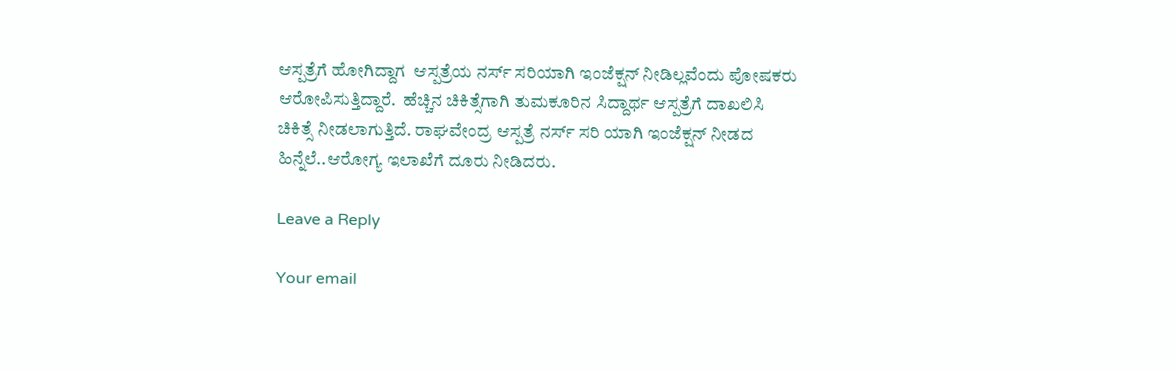ಆಸ್ಪತ್ರೆಗೆ ಹೋಗಿದ್ದಾಗ  ಆಸ್ಪತ್ರೆಯ ನರ್ಸ್ ಸರಿಯಾಗಿ ಇಂಜೆಕ್ಷನ್ ‌ನೀಡಿಲ್ಲವೆಂದು ಪೋಷಕರು ಆರೋಪಿಸುತ್ತಿದ್ದಾರೆ.  ಹೆಚ್ಚಿನ ಚಿಕಿತ್ಸೆಗಾಗಿ ತುಮಕೂರಿನ ಸಿದ್ದಾರ್ಥ ಆಸ್ಪತ್ರೆಗೆ ದಾಖಲಿಸಿ ಚಿಕಿತ್ಸೆ ನೀಡಲಾಗುತ್ತಿದೆ. ರಾಘವೇಂದ್ರ ಆಸ್ಪತ್ರೆ ನರ್ಸ್ ಸರಿ ಯಾಗಿ ಇಂಜೆಕ್ಷನ್ ನೀಡದ ಹಿನ್ನೆಲೆ..ಆರೋಗ್ಯ ಇಲಾಖೆಗೆ ದೂರು ನೀಡಿದರು.

Leave a Reply

Your email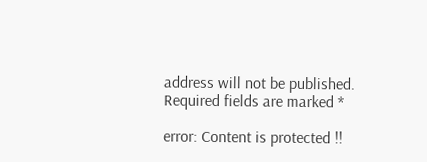address will not be published. Required fields are marked *

error: Content is protected !!